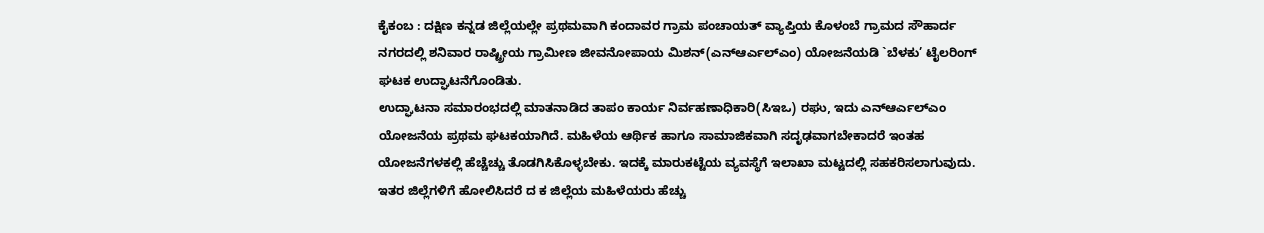ಕೈಕಂಬ : ದಕ್ಷಿಣ ಕನ್ನಡ ಜಿಲ್ಲೆಯಲ್ಲೇ ಪ್ರಥಮವಾಗಿ ಕಂದಾವರ ಗ್ರಾಮ ಪಂಚಾಯತ್ ವ್ಯಾಪ್ತಿಯ ಕೊಳಂಬೆ ಗ್ರಾಮದ ಸೌಹಾರ್ದ ನಗರದಲ್ಲಿ ಶನಿವಾರ ರಾಷ್ಟ್ರೀಯ ಗ್ರಾಮೀಣ ಜೀವನೋಪಾಯ ಮಿಶನ್(ಎನ್ಆರ್ಎಲ್ಎಂ) ಯೋಜನೆಯಡಿ `ಬೆಳಕು’ ಟೈಲರಿಂಗ್ ಘಟಕ ಉದ್ಘಾಟನೆಗೊಂಡಿತು.
ಉದ್ಘಾಟನಾ ಸಮಾರಂಭದಲ್ಲಿ ಮಾತನಾಡಿದ ತಾಪಂ ಕಾರ್ಯ ನಿರ್ವಹಣಾಧಿಕಾರಿ(ಸಿಇಒ) ರಘು, ಇದು ಎನ್ಆರ್ಎಲ್ಎಂ ಯೋಜನೆಯ ಪ್ರಥಮ ಘಟಕಯಾಗಿದೆ. ಮಹಿಳೆಯ ಆರ್ಥಿಕ ಹಾಗೂ ಸಾಮಾಜಿಕವಾಗಿ ಸದೃಢವಾಗಬೇಕಾದರೆ ಇಂತಹ ಯೋಜನೆಗಳಕಲ್ಲಿ ಹೆಚ್ಚೆಚ್ಚು ತೊಡಗಿಸಿಕೊಳ್ಳಬೇಕು. ಇದಕ್ಕೆ ಮಾರುಕಟ್ಟೆಯ ವ್ಯವಸ್ಥೆಗೆ ಇಲಾಖಾ ಮಟ್ಟದಲ್ಲಿ ಸಹಕರಿಸಲಾಗುವುದು. ಇತರ ಜಿಲ್ಲೆಗಳಿಗೆ ಹೋಲಿಸಿದರೆ ದ ಕ ಜಿಲ್ಲೆಯ ಮಹಿಳೆಯರು ಹೆಚ್ಚು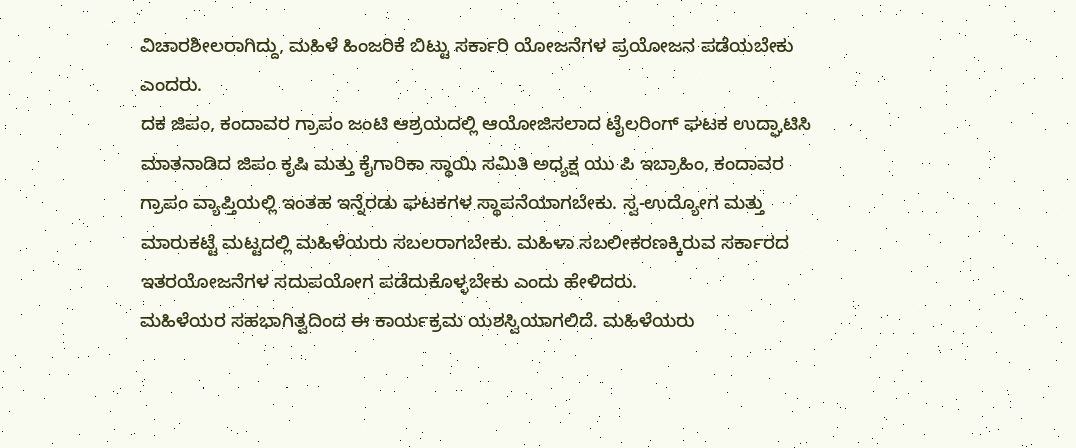ವಿಚಾರಶೀಲರಾಗಿದ್ದು, ಮಹಿಳೆ ಹಿಂಜರಿಕೆ ಬಿಟ್ಟು ಸರ್ಕಾರಿ ಯೋಜನೆಗಳ ಪ್ರಯೋಜನ ಪಡೆಯಬೇಕು ಎಂದರು.
ದಕ ಜಿಪಂ, ಕಂದಾವರ ಗ್ರಾಪಂ ಜಂಟಿ ಆಶ್ರಯದಲ್ಲಿ ಆಯೋಜಿಸಲಾದ ಟೈಲರಿಂಗ್ ಘಟಕ ಉದ್ಘಾಟಿಸಿ ಮಾತನಾಡಿದ ಜಿಪಂ ಕೃಷಿ ಮತ್ತು ಕೈಗಾರಿಕಾ ಸ್ಥಾಯಿ ಸಮಿತಿ ಅಧ್ಯಕ್ಷ ಯು ಪಿ ಇಬ್ರಾಹಿಂ, ಕಂದಾವರ ಗ್ರಾಪಂ ವ್ಯಾಪ್ತಿಯಲ್ಲಿ ಇಂತಹ ಇನ್ನೆರಡು ಘಟಕಗಳ ಸ್ಥಾಪನೆಯಾಗಬೇಕು. ಸ್ವ-ಉದ್ಯೋಗ ಮತ್ತು ಮಾರುಕಟ್ಟೆ ಮಟ್ಟದಲ್ಲಿ ಮಹಿಳೆಯರು ಸಬಲರಾಗಬೇಕು. ಮಹಿಳಾ ಸಬಲೀಕರಣಕ್ಕಿರುವ ಸರ್ಕಾರದ ಇತರಯೋಜನೆಗಳ ಸದುಪಯೋಗ ಪಡೆದುಕೊಳ್ಳಬೇಕು ಎಂದು ಹೇಳಿದರು.
ಮಹಿಳೆಯರ ಸಹಭಾಗಿತ್ವದಿಂದ ಈ ಕಾರ್ಯಕ್ರಮ ಯಶಸ್ವಿಯಾಗಲಿದೆ. ಮಹಿಳೆಯರು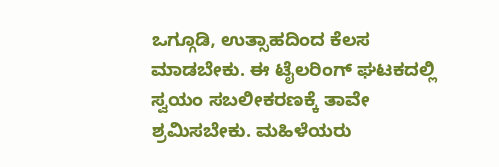ಒಗ್ಗೂಡಿ, ಉತ್ಸಾಹದಿಂದ ಕೆಲಸ ಮಾಡಬೇಕು. ಈ ಟೈಲರಿಂಗ್ ಘಟಕದಲ್ಲಿ ಸ್ವಯಂ ಸಬಲೀಕರಣಕ್ಕೆ ತಾವೇ ಶ್ರಮಿಸಬೇಕು. ಮಹಿಳೆಯರು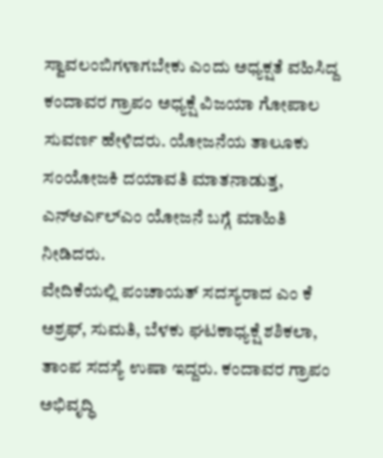ಸ್ವಾವಲಂಬಿಗಳಾಗಬೇಕು ಎಂದು ಅಧ್ಯಕ್ಷತೆ ವಹಿಸಿದ್ದ ಕಂದಾವರ ಗ್ರಾಪಂ ಅಧ್ಯಕ್ಷೆ ವಿಜಯಾ ಗೋಪಾಲ ಸುವರ್ಣ ಹೇಳಿದರು. ಯೋಜನೆಯ ತಾಲೂಕು ಸಂಯೋಜಕಿ ದಯಾವತಿ ಮಾತನಾಡುತ್ತ, ಎನ್ಆರ್ಎಲ್ಎಂ ಯೋಜನೆ ಬಗ್ಗೆ ಮಾಹಿತಿ ನೀಡಿದರು.
ವೇದಿಕೆಯಲ್ಲಿ ಪಂಚಾಯತ್ ಸದಸ್ಯರಾದ ಎಂ ಕೆ ಅಶ್ರಫ್, ಸುಮತಿ, ಬೆಳಕು ಘಟಕಾಧ್ಯಕ್ಷೆ ಶಶಿಕಲಾ, ತಾಂಪ ಸದಸ್ಯೆ ಉಷಾ ಇದ್ದರು. ಕಂದಾವರ ಗ್ರಾಪಂ ಅಭಿವೃದ್ಧಿ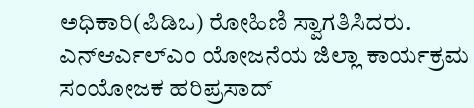ಅಧಿಕಾರಿ(ಪಿಡಿಒ) ರೋಹಿಣಿ ಸ್ವಾಗತಿಸಿದರು. ಎನ್ಆರ್ಎಲ್ಎಂ ಯೋಜನೆಯ ಜಿಲ್ಲಾ ಕಾರ್ಯಕ್ರಮ ಸಂಯೋಜಕ ಹರಿಪ್ರಸಾದ್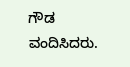ಗೌಡ ವಂದಿಸಿದರು.